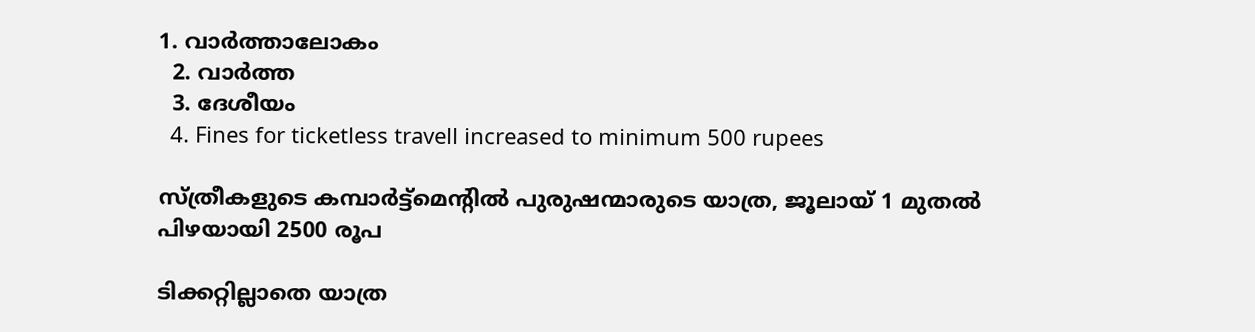1. വാര്‍ത്താലോകം
  2. വാര്‍ത്ത
  3. ദേശീയം
  4. Fines for ticketless travell increased to minimum 500 rupees

സ്ത്രീകളുടെ കമ്പാർട്ട്മെൻ്റിൽ പുരുഷന്മാരുടെ യാത്ര, ജൂലായ് 1 മുതൽ പിഴയായി 2500 രൂപ

ടിക്കറ്റില്ലാതെ യാത്ര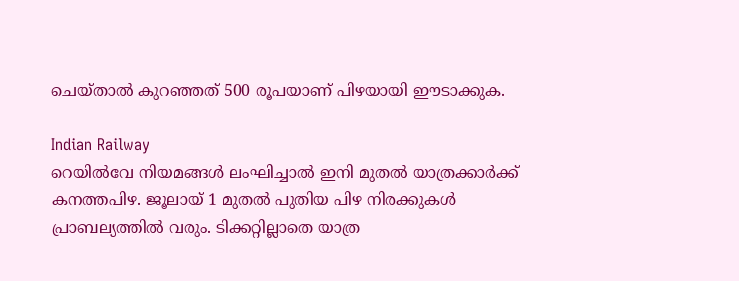ചെയ്താല്‍ കുറഞ്ഞത് 500 രൂപയാണ് പിഴയായി ഈടാക്കുക.

Indian Railway
റെയില്‍വേ നിയമങ്ങള്‍ ലംഘിച്ചാല്‍ ഇനി മുതല്‍ യാത്രക്കാര്‍ക്ക് കനത്തപിഴ. ജൂലായ് 1 മുതല്‍ പുതിയ പിഴ നിരക്കുകള്‍ പ്രാബല്യത്തില്‍ വരും. ടിക്കറ്റില്ലാതെ യാത്ര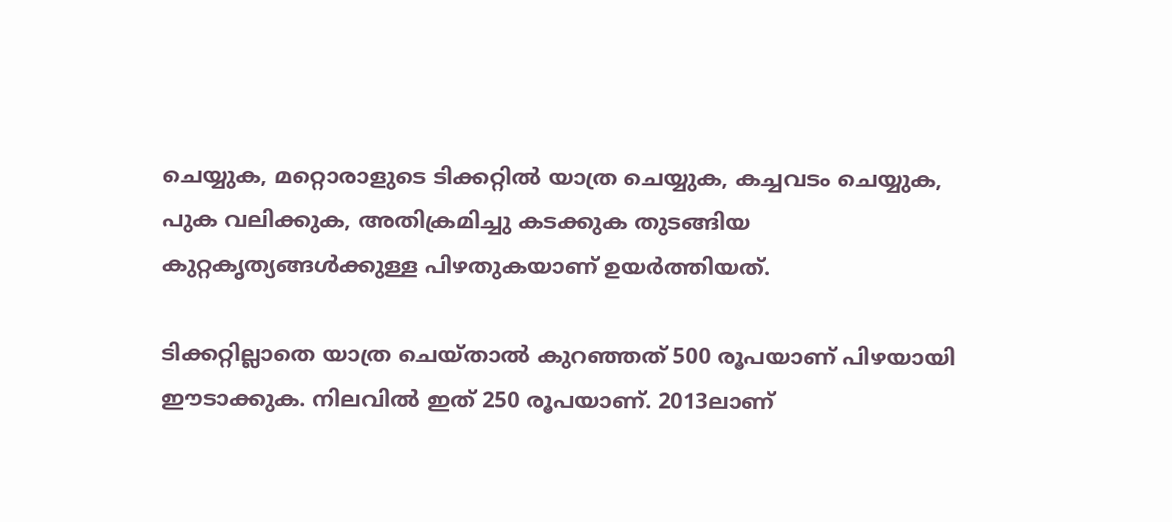ചെയ്യുക, മറ്റൊരാളുടെ ടിക്കറ്റില്‍ യാത്ര ചെയ്യുക, കച്ചവടം ചെയ്യുക, പുക വലിക്കുക, അതിക്രമിച്ചു കടക്കുക തുടങ്ങിയ കുറ്റകൃത്യങ്ങള്‍ക്കുള്ള പിഴതുകയാണ് ഉയര്‍ത്തിയത്.

ടിക്കറ്റില്ലാതെ യാത്ര ചെയ്താല്‍ കുറഞ്ഞത് 500 രൂപയാണ് പിഴയായി ഈടാക്കുക. നിലവില്‍ ഇത് 250 രൂപയാണ്. 2013ലാണ്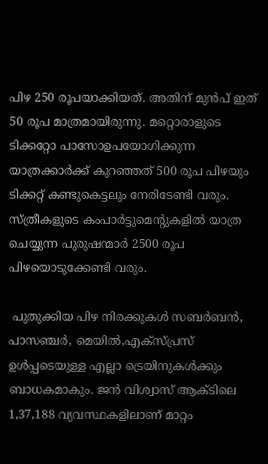പിഴ 250 രൂപയാക്കിയത്. അതിന് മുന്‍പ് ഇത് 50 രൂപ മാത്രമായിരുന്നു. മറ്റൊരാളുടെ ടിക്കറ്റോ പാസോഉപയോഗിക്കുന്ന യാത്രക്കാര്‍ക്ക് കുറഞ്ഞത് 500 രൂപ പിഴയും ടിക്കറ്റ് കണ്ടുകെട്ടലും നേരിടേണ്ടി വരും. സ്ത്രീകളുടെ കംപാര്‍ട്ടുമെന്റുകളില്‍ യാത്ര ചെയ്യുന്ന പുരുഷന്മാര്‍ 2500 രൂപ പിഴയൊടുക്കേണ്ടി വരും.

 പുതുക്കിയ പിഴ നിരക്കുകള്‍ സബര്‍ബന്‍, പാസഞ്ചര്‍, മെയില്‍,എക്‌സ്പ്രസ് ഉള്‍പ്പടെയുള്ള എല്ലാ ട്രെയിനുകള്‍ക്കും ബാധകമാകും. ജന്‍ വിശ്വാസ് ആക്ടിലെ 1,37,188 വ്യവസ്ഥകളിലാണ് മാറ്റം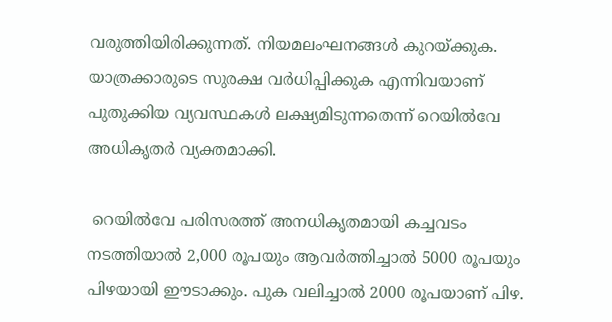വരുത്തിയിരിക്കുന്നത്. നിയമലംഘനങ്ങള്‍ കുറയ്ക്കുക. യാത്രക്കാരുടെ സുരക്ഷ വര്‍ധിപ്പിക്കുക എന്നിവയാണ് പുതുക്കിയ വ്യവസ്ഥകള്‍ ലക്ഷ്യമിടുന്നതെന്ന് റെയില്‍വേ അധികൃതര്‍ വ്യക്തമാക്കി.

 റെയില്‍വേ പരിസരത്ത് അനധികൃതമായി കച്ചവടം നടത്തിയാല്‍ 2,000 രൂപയും ആവര്‍ത്തിച്ചാല്‍ 5000 രൂപയും പിഴയായി ഈടാക്കും. പുക വലിച്ചാല്‍ 2000 രൂപയാണ് പിഴ.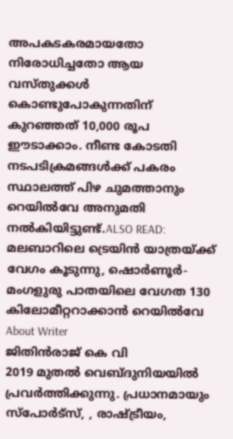അപകടകരമായതോ നിരോധിച്ചതോ ആയ വസ്തുക്കള്‍ കൊണ്ടുപോകുന്നതിന് കുറഞ്ഞത് 10,000 രൂപ ഈടാക്കാം. നീണ്ട കോടതി നടപടിക്രമങ്ങള്‍ക്ക് പകരം സ്ഥാലത്ത് പിഴ ചുമത്താനും റെയില്‍വേ അനുമതി നല്‍കിയിട്ടുണ്ട്.ALSO READ: മലബാറിലെ ട്രെയിൻ യാത്രയ്ക്ക് വേഗം കൂടുന്നു, ഷൊർണൂർ- മംഗളുരു പാതയിലെ വേഗത 130 കിലോമീറ്ററാക്കാൻ റെയിൽവേ
About Writer
ജിതിൻരാജ് കെ വി
2019 മുതൽ വെബ്ദുനിയയിൽ പ്രവർത്തിക്കുന്നു. പ്രധാനമായും സ്പോർട്സ്, , രാഷ്ട്രീയം,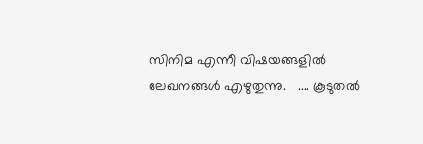സിനിമ എന്നീ വിഷയങ്ങളിൽ ലേഖനങ്ങൾ എഴുതുന്നു.   .... കൂടുതല്‍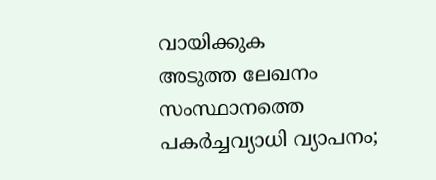വായിക്കുക
അടുത്ത ലേഖനം
സംസ്ഥാനത്തെ പകർച്ചവ്യാധി വ്യാപനം;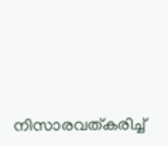നിസാരവത്കരിച്ച്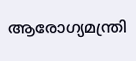ആരോഗ്യമന്ത്രി